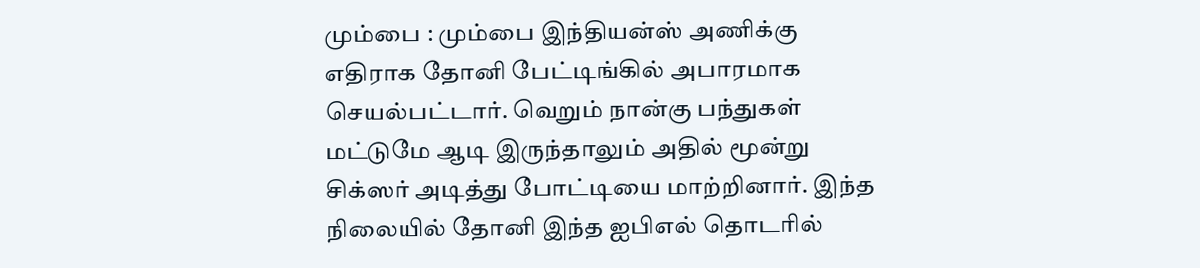மும்பை : மும்பை இந்தியன்ஸ் அணிக்கு எதிராக தோனி பேட்டிங்கில் அபாரமாக செயல்பட்டார். வெறும் நான்கு பந்துகள் மட்டுமே ஆடி இருந்தாலும் அதில் மூன்று சிக்ஸர் அடித்து போட்டியை மாற்றினார். இந்த நிலையில் தோனி இந்த ஐபிஎல் தொடரில்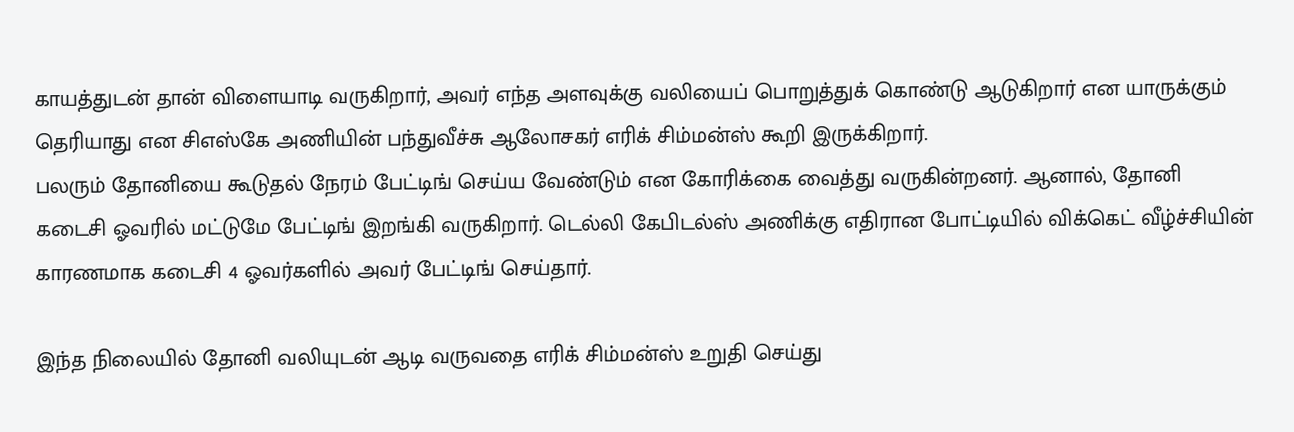காயத்துடன் தான் விளையாடி வருகிறார், அவர் எந்த அளவுக்கு வலியைப் பொறுத்துக் கொண்டு ஆடுகிறார் என யாருக்கும் தெரியாது என சிஎஸ்கே அணியின் பந்துவீச்சு ஆலோசகர் எரிக் சிம்மன்ஸ் கூறி இருக்கிறார்.
பலரும் தோனியை கூடுதல் நேரம் பேட்டிங் செய்ய வேண்டும் என கோரிக்கை வைத்து வருகின்றனர். ஆனால், தோனி கடைசி ஓவரில் மட்டுமே பேட்டிங் இறங்கி வருகிறார். டெல்லி கேபிடல்ஸ் அணிக்கு எதிரான போட்டியில் விக்கெட் வீழ்ச்சியின் காரணமாக கடைசி 4 ஓவர்களில் அவர் பேட்டிங் செய்தார்.

இந்த நிலையில் தோனி வலியுடன் ஆடி வருவதை எரிக் சிம்மன்ஸ் உறுதி செய்து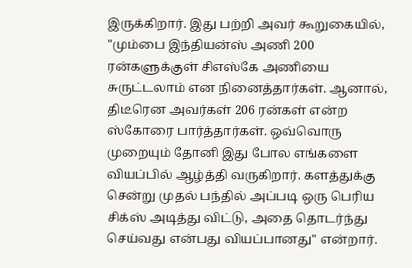இருக்கிறார். இது பற்றி அவர் கூறுகையில், "மும்பை இந்தியன்ஸ் அணி 200 ரன்களுக்குள் சிஎஸ்கே அணியை சுருட்டலாம் என நினைத்தார்கள். ஆனால், திடீரென அவர்கள் 206 ரன்கள் என்ற ஸ்கோரை பார்த்தார்கள். ஒவ்வொரு முறையும் தோனி இது போல எங்களை வியப்பில் ஆழ்த்தி வருகிறார். களத்துக்கு சென்று முதல் பந்தில் அப்படி ஒரு பெரிய சிக்ஸ் அடித்து விட்டு, அதை தொடர்ந்து செய்வது என்பது வியப்பானது" என்றார்.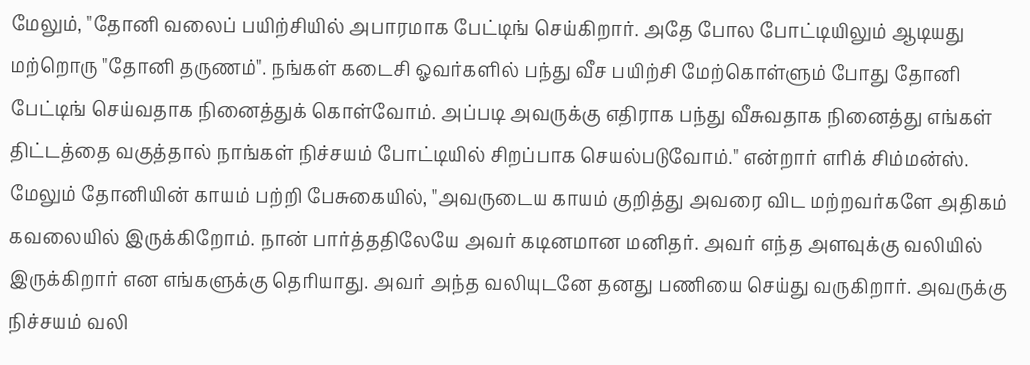மேலும், "தோனி வலைப் பயிற்சியில் அபாரமாக பேட்டிங் செய்கிறார். அதே போல போட்டியிலும் ஆடியது மற்றொரு "தோனி தருணம்". நங்கள் கடைசி ஓவர்களில் பந்து வீச பயிற்சி மேற்கொள்ளும் போது தோனி பேட்டிங் செய்வதாக நினைத்துக் கொள்வோம். அப்படி அவருக்கு எதிராக பந்து வீசுவதாக நினைத்து எங்கள் திட்டத்தை வகுத்தால் நாங்கள் நிச்சயம் போட்டியில் சிறப்பாக செயல்படுவோம்." என்றார் எரிக் சிம்மன்ஸ்.
மேலும் தோனியின் காயம் பற்றி பேசுகையில், "அவருடைய காயம் குறித்து அவரை விட மற்றவர்களே அதிகம் கவலையில் இருக்கிறோம். நான் பார்த்ததிலேயே அவர் கடினமான மனிதர். அவர் எந்த அளவுக்கு வலியில் இருக்கிறார் என எங்களுக்கு தெரியாது. அவர் அந்த வலியுடனே தனது பணியை செய்து வருகிறார். அவருக்கு நிச்சயம் வலி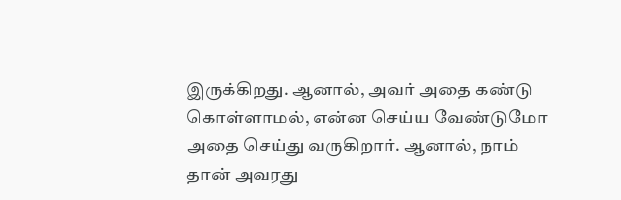இருக்கிறது. ஆனால், அவர் அதை கண்டு கொள்ளாமல், என்ன செய்ய வேண்டுமோ அதை செய்து வருகிறார். ஆனால், நாம் தான் அவரது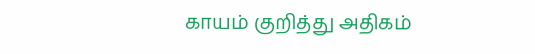காயம் குறித்து அதிகம்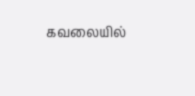கவலையில்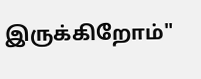இருக்கிறோம்"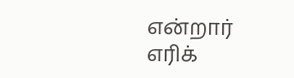என்றார் எரிக்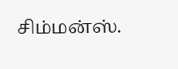சிம்மன்ஸ்.